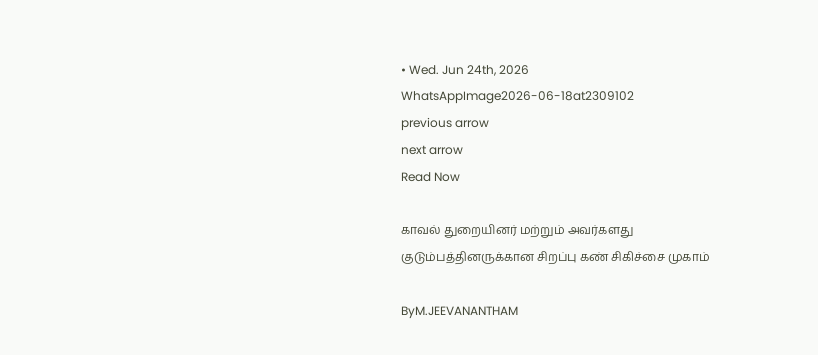• Wed. Jun 24th, 2026
WhatsAppImage2026-06-18at2309102
previous arrow
next arrow
Read Now

காவல் துறையினர் மற்றும் அவர்களது குடும்பத்தினருக்கான சிறப்பு கண் சிகிச்சை முகாம்

ByM.JEEVANANTHAM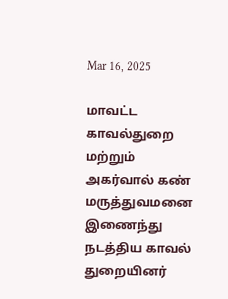Mar 16, 2025

மாவட்ட காவல்துறை மற்றும் அகர்வால் கண் மருத்துவமனை இணைந்து நடத்திய காவல் துறையினர்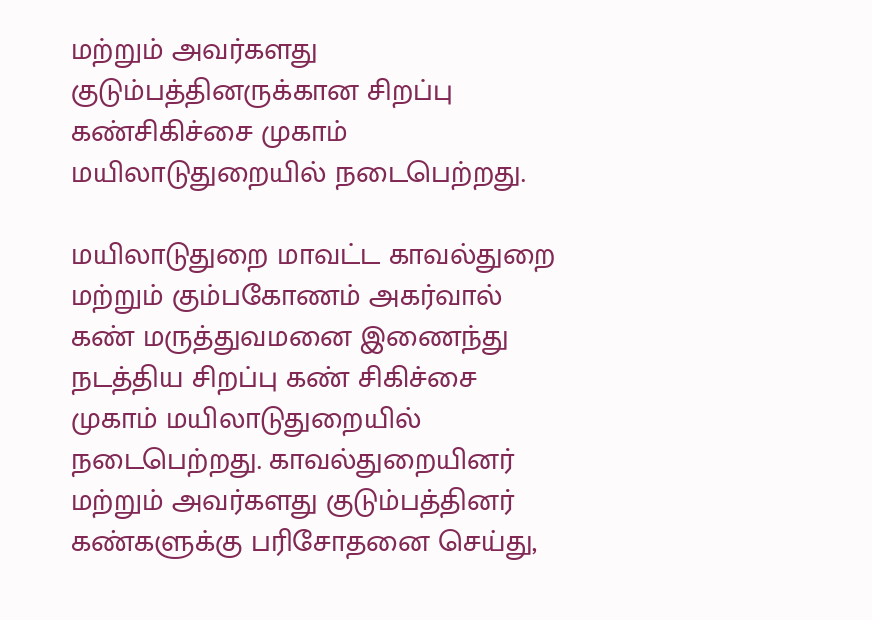மற்றும் அவர்களது குடும்பத்தினருக்கான சிறப்பு கண்சிகிச்சை முகாம் மயிலாடுதுறையில் நடைபெற்றது.

மயிலாடுதுறை மாவட்ட காவல்துறை மற்றும் கும்பகோணம் அகர்வால் கண் மருத்துவமனை இணைந்து நடத்திய சிறப்பு கண் சிகிச்சை முகாம் மயிலாடுதுறையில் நடைபெற்றது. காவல்துறையினர் மற்றும் அவர்களது குடும்பத்தினர் கண்களுக்கு பரிசோதனை செய்து,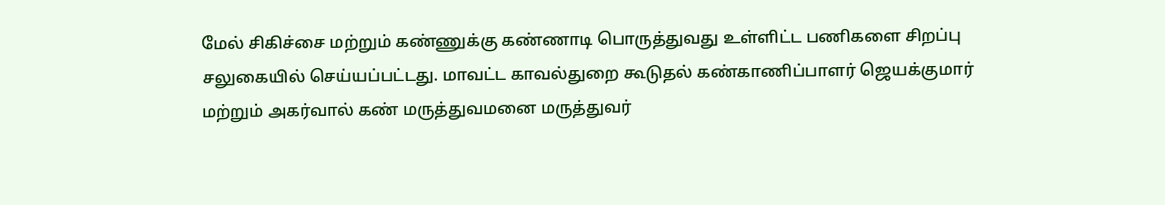மேல் சிகிச்சை மற்றும் கண்ணுக்கு கண்ணாடி பொருத்துவது உள்ளிட்ட பணிகளை சிறப்பு சலுகையில் செய்யப்பட்டது. மாவட்ட காவல்துறை கூடுதல் கண்காணிப்பாளர் ஜெயக்குமார் மற்றும் அகர்வால் கண் மருத்துவமனை மருத்துவர்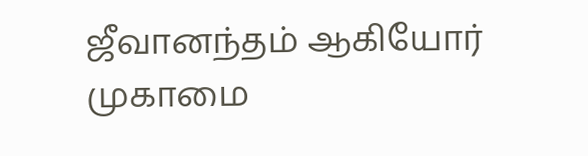ஜீவானந்தம் ஆகியோர் முகாமை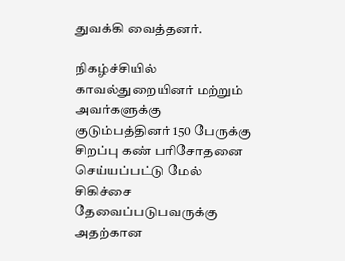துவக்கி வைத்தனர்.

நிகழ்ச்சியில் காவல்துறையினர் மற்றும் அவர்களுக்கு குடும்பத்தினர் 150 பேருக்கு சிறப்பு கண் பரிசோதனை செய்யப்பட்டு மேல் சிகிச்சை தேவைப்படுபவருக்கு அதற்கான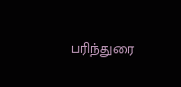பரிந்துரை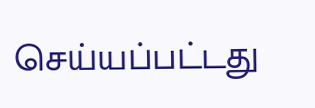செய்யப்பட்டது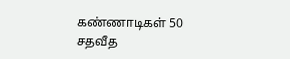கண்ணாடிகள் 50 சதவீத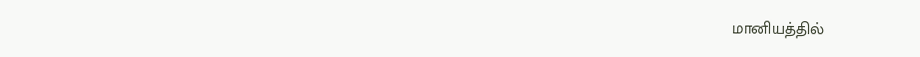மானியத்தில்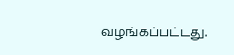வழங்கப்பட்டது.